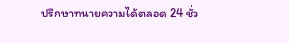ปรึกษาทนายความได้ตลอด 24 ชั่ว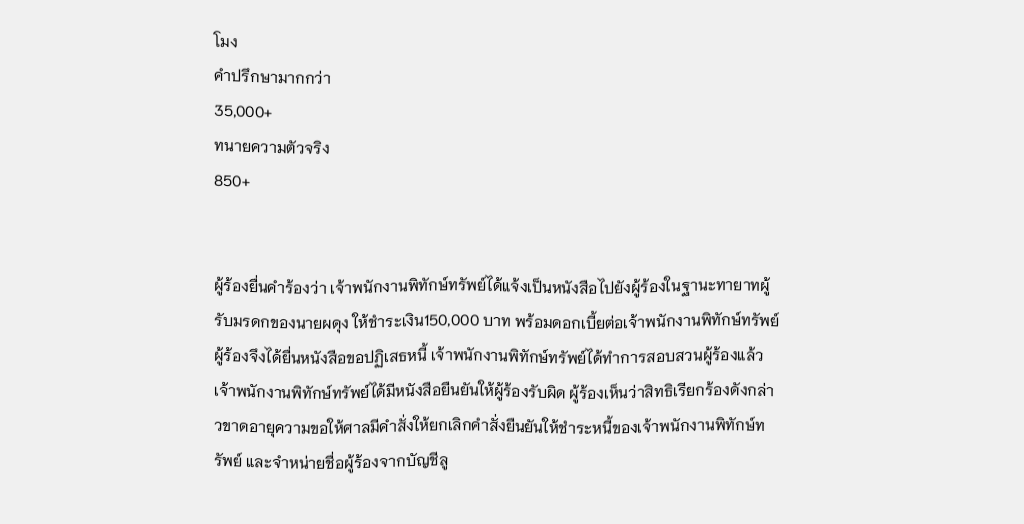โมง
คำปรึกษามากกว่า
35,000+
ทนายความตัวจริง
850+


ผู้ร้องยื่นคำร้องว่า เจ้าพนักงานพิทักษ์ทรัพย์ได้แจ้งเป็นหนังสือไปยังผู้ร้องในฐานะทายาทผู้รับมรดกของนายผดุง ให้ชำระเงิน150,000 บาท พร้อมดอกเบี้ยต่อเจ้าพนักงานพิทักษ์ทรัพย์ ผู้ร้องจึงได้ยื่นหนังสือขอปฏิเสธหนี้ เจ้าพนักงานพิทักษ์ทรัพย์ได้ทำการสอบสวนผู้ร้องแล้ว เจ้าพนักงานพิทักษ์ทรัพย์ได้มีหนังสือยืนยันให้ผู้ร้องรับผิด ผู้ร้องเห็นว่าสิทธิเรียกร้องดังกล่าวขาดอายุความขอให้ศาลมีคำสั่งให้ยกเลิกคำสั่งยืนยันให้ชำระหนี้ของเจ้าพนักงานพิทักษ์ทรัพย์ และจำหน่ายชื่อผู้ร้องจากบัญชีลู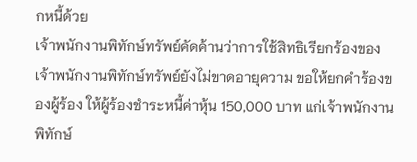กหนี้ด้วย
เจ้าพนักงานพิทักษ์ทรัพย์คัดค้านว่าการใช้สิทธิเรียกร้องของเจ้าพนักงานพิทักษ์ทรัพย์ยังไม่ขาดอายุความ ขอให้ยกคำร้องของผู้ร้อง ให้ผู้ร้องชำระหนี้ค่าหุ้น 150,000 บาท แก่เจ้าพนักงานพิทักษ์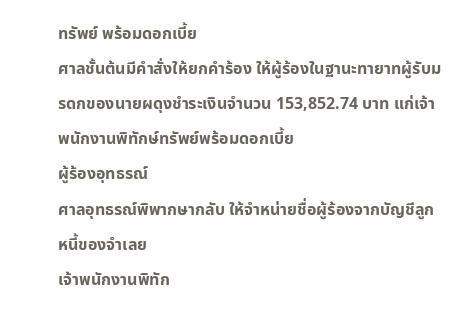ทรัพย์ พร้อมดอกเบี้ย
ศาลชั้นต้นมีคำสั่งให้ยกคำร้อง ให้ผู้ร้องในฐานะทายาทผู้รับมรดกของนายผดุงชำระเงินจำนวน 153,852.74 บาท แก่เจ้าพนักงานพิทักษ์ทรัพย์พร้อมดอกเบี้ย
ผู้ร้องอุทธรณ์
ศาลอุทธรณ์พิพากษากลับ ให้จำหน่ายชื่อผู้ร้องจากบัญชีลูกหนี้ของจำเลย
เจ้าพนักงานพิทัก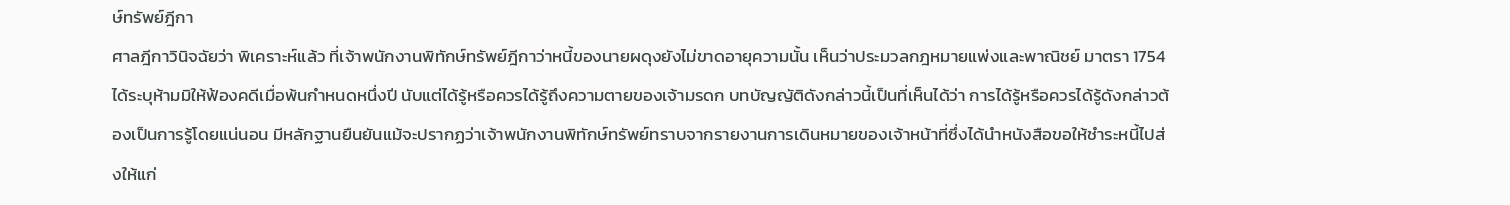ษ์ทรัพย์ฎีกา
ศาลฎีกาวินิจฉัยว่า พิเคราะห์แล้ว ที่เจ้าพนักงานพิทักษ์ทรัพย์ฎีกาว่าหนี้ของนายผดุงยังไม่ขาดอายุความนั้น เห็นว่าประมวลกฎหมายแพ่งและพาณิชย์ มาตรา 1754 ได้ระบุห้ามมิให้ฟ้องคดีเมื่อพ้นกำหนดหนึ่งปี นับแต่ได้รู้หรือควรได้รู้ถึงความตายของเจ้ามรดก บทบัญญัติดังกล่าวนี้เป็นที่เห็นได้ว่า การได้รู้หรือควรได้รู้ดังกล่าวต้องเป็นการรู้โดยแน่นอน มีหลักฐานยืนยันแม้จะปรากฏว่าเจ้าพนักงานพิทักษ์ทรัพย์ทราบจากรายงานการเดินหมายของเจ้าหน้าที่ซึ่งได้นำหนังสือขอให้ชำระหนี้ไปส่งให้แก่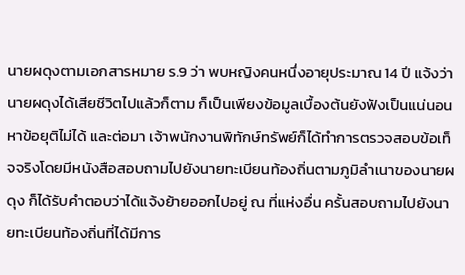นายผดุงตามเอกสารหมาย ร.9 ว่า พบหญิงคนหนึ่งอายุประมาณ 14 ปี แจ้งว่านายผดุงได้เสียชีวิตไปแล้วก็ตาม ก็เป็นเพียงข้อมูลเบื้องต้นยังฟังเป็นแน่นอนหาข้อยุติไม่ได้ และต่อมา เจ้าพนักงานพิทักษ์ทรัพย์ก็ได้ทำการตรวจสอบข้อเท็จจริงโดยมีหนังสือสอบถามไปยังนายทะเบียนท้องถิ่นตามภูมิลำเนาของนายผดุง ก็ได้รับคำตอบว่าได้แจ้งย้ายออกไปอยู่ ณ ที่แห่งอื่น ครั้นสอบถามไปยังนายทะเบียนท้องถิ่นที่ได้มีการ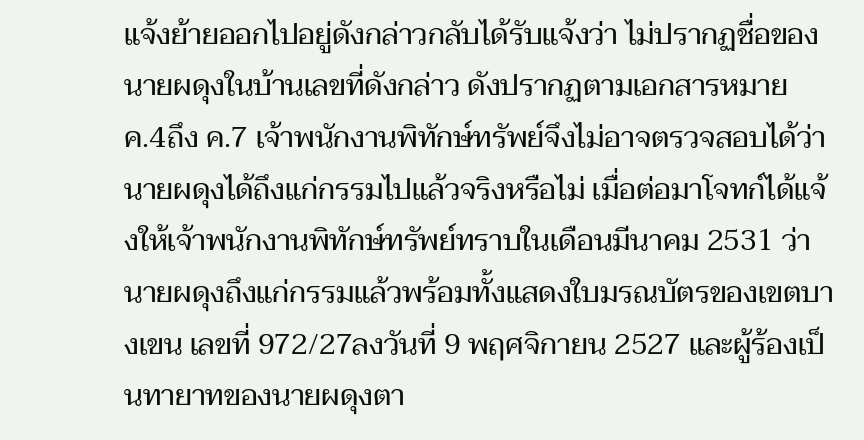แจ้งย้ายออกไปอยู่ดังกล่าวกลับได้รับแจ้งว่า ไม่ปรากฏชื่อของนายผดุงในบ้านเลขที่ดังกล่าว ดังปรากฏตามเอกสารหมาย ค.4ถึง ค.7 เจ้าพนักงานพิทักษ์ทรัพย์จึงไม่อาจตรวจสอบได้ว่า นายผดุงได้ถึงแก่กรรมไปแล้วจริงหรือไม่ เมื่อต่อมาโจทก์ได้แจ้งให้เจ้าพนักงานพิทักษ์ทรัพย์ทราบในเดือนมีนาคม 2531 ว่า นายผดุงถึงแก่กรรมแล้วพร้อมทั้งแสดงใบมรณบัตรของเขตบางเขน เลขที่ 972/27ลงวันที่ 9 พฤศจิกายน 2527 และผู้ร้องเป็นทายาทของนายผดุงตา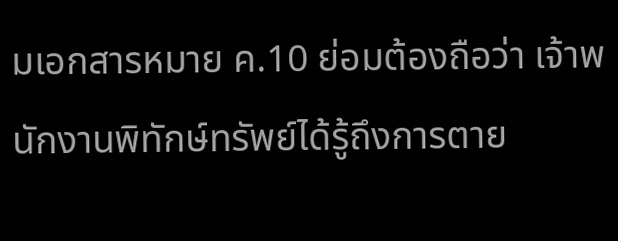มเอกสารหมาย ค.10 ย่อมต้องถือว่า เจ้าพนักงานพิทักษ์ทรัพย์ได้รู้ถึงการตาย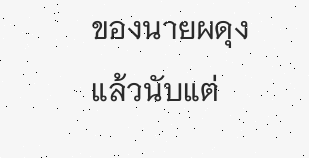ของนายผดุง แล้วนับแต่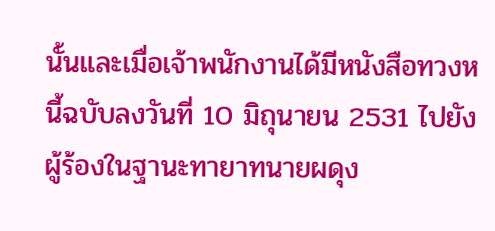นั้นและเมื่อเจ้าพนักงานได้มีหนังสือทวงหนี้ฉบับลงวันที่ 10 มิถุนายน 2531 ไปยังผู้ร้องในฐานะทายาทนายผดุง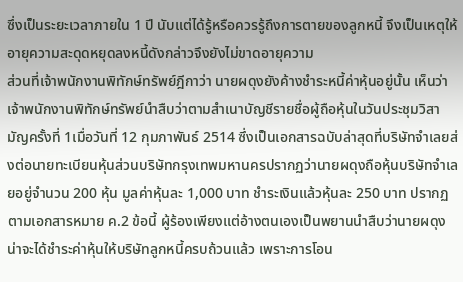ซึ่งเป็นระยะเวลาภายใน 1 ปี นับแต่ได้รู้หรือควรรู้ถึงการตายของลูกหนี้ จึงเป็นเหตุให้อายุความสะดุดหยุดลงหนี้ดังกล่าวจึงยังไม่ขาดอายุความ
ส่วนที่เจ้าพนักงานพิทักษ์ทรัพย์ฎีกาว่า นายผดุงยังค้างชำระหนี้ค่าหุ้นอยู่นั้น เห็นว่า เจ้าพนักงานพิทักษ์ทรัพย์นำสืบว่าตามสำเนาบัญชีรายชื่อผู้ถือหุ้นในวันประชุมวิสามัญครั้งที่ 1เมื่อวันที่ 12 กุมภาพันธ์ 2514 ซึ่งเป็นเอกสารฉบับล่าสุดที่บริษัทจำเลยส่งต่อนายทะเบียนหุ้นส่วนบริษัทกรุงเทพมหานครปรากฏว่านายผดุงถือหุ้นบริษัทจำเลยอยู่จำนวน 200 หุ้น มูลค่าหุ้นละ 1,000 บาท ชำระเงินแล้วหุ้นละ 250 บาท ปรากฏตามเอกสารหมาย ค.2 ข้อนี้ ผู้ร้องเพียงแต่อ้างตนเองเป็นพยานนำสืบว่านายผดุงน่าจะได้ชำระค่าหุ้นให้บริษัทลูกหนี้ครบถ้วนแล้ว เพราะการโอน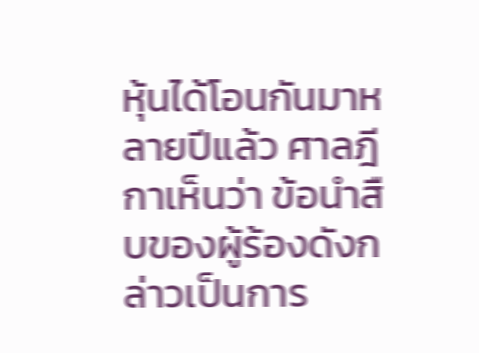หุ้นได้โอนกันมาหลายปีแล้ว ศาลฎีกาเห็นว่า ข้อนำสืบของผู้ร้องดังกล่าวเป็นการ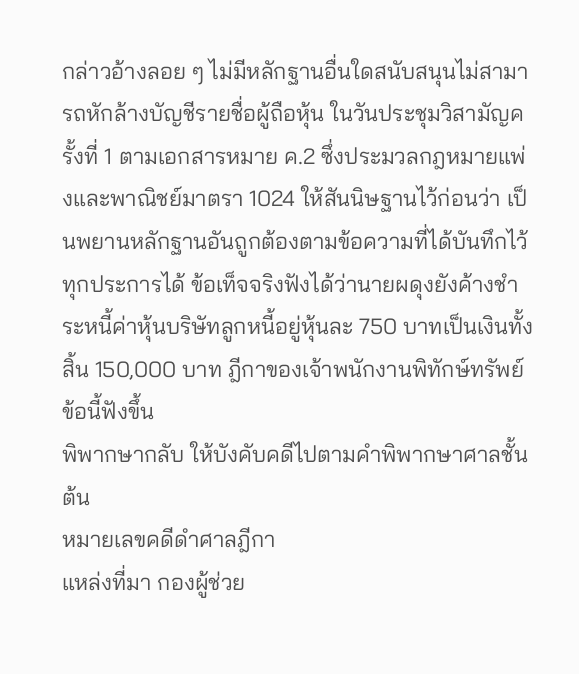กล่าวอ้างลอย ๆ ไม่มีหลักฐานอื่นใดสนับสนุนไม่สามารถหักล้างบัญชีรายชื่อผู้ถือหุ้น ในวันประชุมวิสามัญครั้งที่ 1 ตามเอกสารหมาย ค.2 ซึ่งประมวลกฎหมายแพ่งและพาณิชย์มาตรา 1024 ให้สันนิษฐานไว้ก่อนว่า เป็นพยานหลักฐานอันถูกต้องตามข้อความที่ได้บันทึกไว้ทุกประการได้ ข้อเท็จจริงฟังได้ว่านายผดุงยังค้างชำระหนี้ค่าหุ้นบริษัทลูกหนี้อยู่หุ้นละ 750 บาทเป็นเงินทั้งสิ้น 150,000 บาท ฎีกาของเจ้าพนักงานพิทักษ์ทรัพย์ข้อนี้ฟังขึ้น
พิพากษากลับ ให้บังคับคดีไปตามคำพิพากษาศาลชั้นต้น
หมายเลขคดีดำศาลฎีกา
แหล่งที่มา กองผู้ช่วย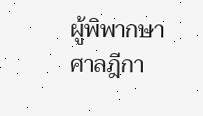ผู้พิพากษาศาลฎีกา